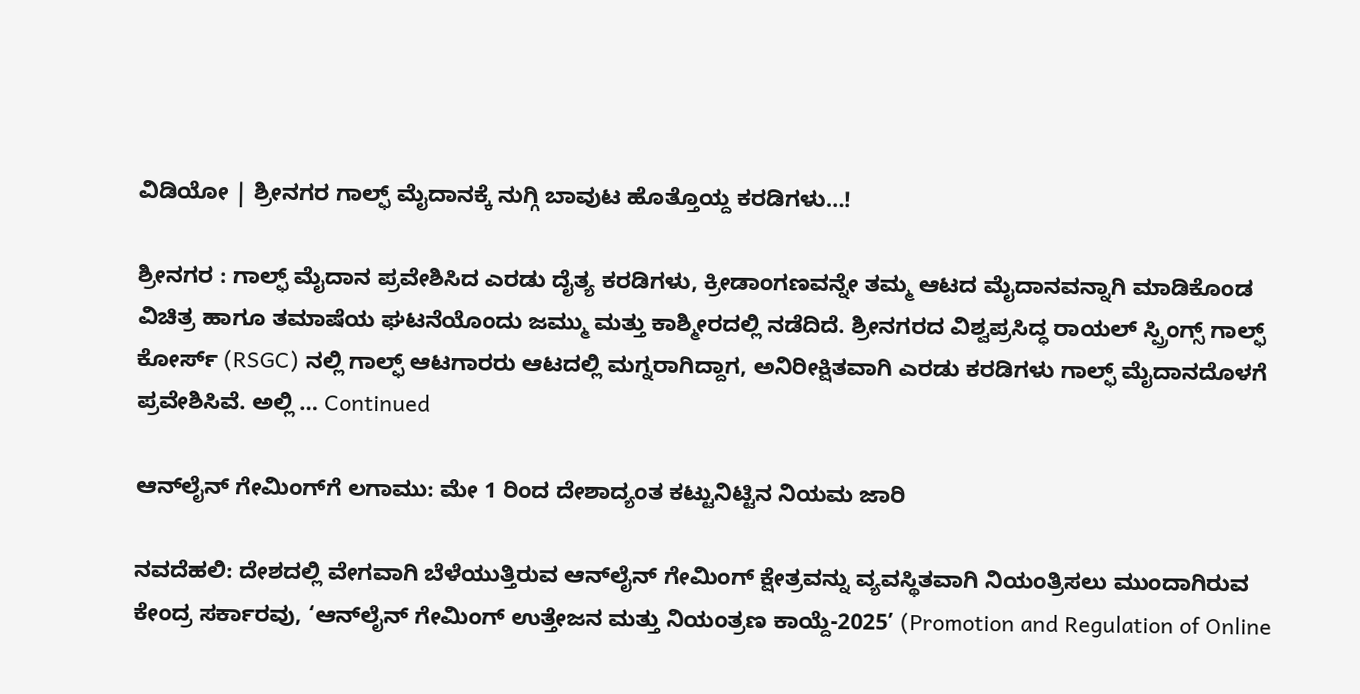ವಿಡಿಯೋ | ಶ್ರೀನಗರ ಗಾಲ್ಫ್ ಮೈದಾನಕ್ಕೆ ನುಗ್ಗಿ ಬಾವುಟ ಹೊತ್ತೊಯ್ದ ಕರಡಿಗಳು…!

ಶ್ರೀನಗರ : ಗಾಲ್ಫ್ ಮೈದಾನ ಪ್ರವೇಶಿಸಿದ ಎರಡು ದೈತ್ಯ ಕರಡಿಗಳು, ಕ್ರೀಡಾಂಗಣವನ್ನೇ ತಮ್ಮ ಆಟದ ಮೈದಾನವನ್ನಾಗಿ ಮಾಡಿಕೊಂಡ ವಿಚಿತ್ರ ಹಾಗೂ ತಮಾಷೆಯ ಘಟನೆಯೊಂದು ಜಮ್ಮು ಮತ್ತು ಕಾಶ್ಮೀರದಲ್ಲಿ ನಡೆದಿದೆ. ಶ್ರೀನಗರದ ವಿಶ್ವಪ್ರಸಿದ್ಧ ರಾಯಲ್ ಸ್ಪ್ರಿಂಗ್ಸ್ ಗಾಲ್ಫ್ ಕೋರ್ಸ್ (RSGC) ನಲ್ಲಿ ಗಾಲ್ಫ್ ಆಟಗಾರರು ಆಟದಲ್ಲಿ ಮಗ್ನರಾಗಿದ್ದಾಗ, ಅನಿರೀಕ್ಷಿತವಾಗಿ ಎರಡು ಕರಡಿಗಳು ಗಾಲ್ಫ್‌ ಮೈದಾನದೊಳಗೆ ಪ್ರವೇಶಿಸಿವೆ. ಅಲ್ಲಿ … Continued

ಆನ್‌ಲೈನ್ ಗೇಮಿಂಗ್‌ಗೆ ಲಗಾಮು: ಮೇ 1 ರಿಂದ ದೇಶಾದ್ಯಂತ ಕಟ್ಟುನಿಟ್ಟಿನ ನಿಯಮ ಜಾರಿ

ನವದೆಹಲಿ: ದೇಶದಲ್ಲಿ ವೇಗವಾಗಿ ಬೆಳೆಯುತ್ತಿರುವ ಆನ್‌ಲೈನ್ ಗೇಮಿಂಗ್ ಕ್ಷೇತ್ರವನ್ನು ವ್ಯವಸ್ಥಿತವಾಗಿ ನಿಯಂತ್ರಿಸಲು ಮುಂದಾಗಿರುವ ಕೇಂದ್ರ ಸರ್ಕಾರವು, ‘ಆನ್‌ಲೈನ್ ಗೇಮಿಂಗ್ ಉತ್ತೇಜನ ಮತ್ತು ನಿಯಂತ್ರಣ ಕಾಯ್ದೆ-2025’ (Promotion and Regulation of Online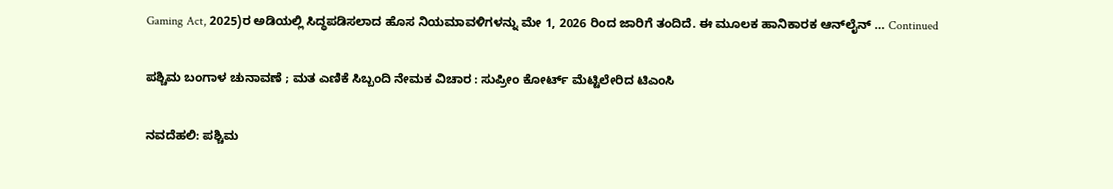Gaming Act, 2025)ರ ಅಡಿಯಲ್ಲಿ ಸಿದ್ಧಪಡಿಸಲಾದ ಹೊಸ ನಿಯಮಾವಳಿಗಳನ್ನು ಮೇ 1, 2026 ರಿಂದ ಜಾರಿಗೆ ತಂದಿದೆ. ಈ ಮೂಲಕ ಹಾನಿಕಾರಕ ಆನ್‌ಲೈನ್ … Continued

ಪಶ್ಚಿಮ ಬಂಗಾಳ ಚುನಾವಣೆ ; ಮತ ಎಣಿಕೆ ಸಿಬ್ಬಂದಿ ನೇಮಕ ವಿಚಾರ : ಸುಪ್ರೀಂ ಕೋರ್ಟ್ ಮೆಟ್ಟಿಲೇರಿದ ಟಿಎಂಸಿ

ನವದೆಹಲಿ: ಪಶ್ಚಿಮ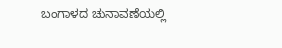ಬಂಗಾಳದ ಚುನಾವಣೆಯಲ್ಲಿ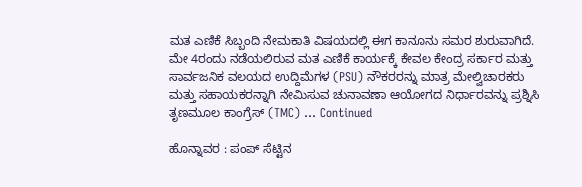ಮತ ಎಣಿಕೆ ಸಿಬ್ಬಂದಿ ನೇಮಕಾತಿ ವಿಷಯದಲ್ಲಿ ಈಗ ಕಾನೂನು ಸಮರ ಶುರುವಾಗಿದೆ. ಮೇ 4ರಂದು ನಡೆಯಲಿರುವ ಮತ ಎಣಿಕೆ ಕಾರ್ಯಕ್ಕೆ ಕೇವಲ ಕೇಂದ್ರ ಸರ್ಕಾರ ಮತ್ತು ಸಾರ್ವಜನಿಕ ವಲಯದ ಉದ್ದಿಮೆಗಳ (PSU) ನೌಕರರನ್ನು ಮಾತ್ರ ಮೇಲ್ವಿಚಾರಕರು ಮತ್ತು ಸಹಾಯಕರನ್ನಾಗಿ ನೇಮಿಸುವ ಚುನಾವಣಾ ಆಯೋಗದ ನಿರ್ಧಾರವನ್ನು ಪ್ರಶ್ನಿಸಿ ತೃಣಮೂಲ ಕಾಂಗ್ರೆಸ್ (TMC) … Continued

ಹೊನ್ನಾವರ : ಪಂಪ್ ಸೆಟ್ಟಿನ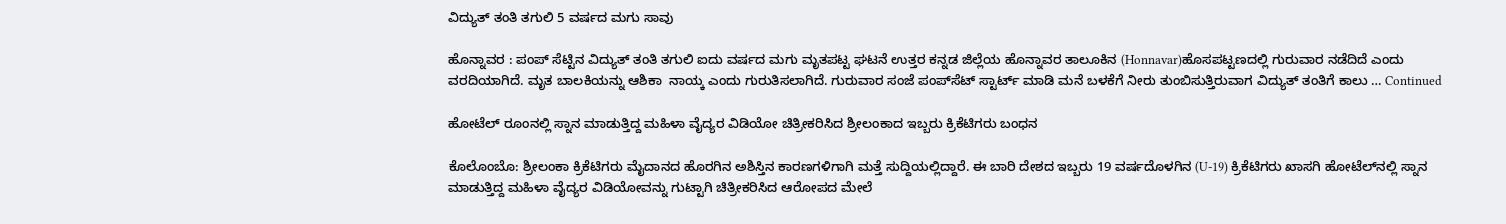ವಿದ್ಯುತ್ ತಂತಿ ತಗುಲಿ 5 ವರ್ಷದ ಮಗು ಸಾವು

ಹೊನ್ನಾವರ : ಪಂಪ್ ಸೆಟ್ಟಿನ ವಿದ್ಯುತ್ ತಂತಿ ತಗುಲಿ ಐದು ವರ್ಷದ ಮಗು ಮೃತಪಟ್ಟ ಘಟನೆ ಉತ್ತರ ಕನ್ನಡ ಜಿಲ್ಲೆಯ ಹೊನ್ನಾವರ ತಾಲೂಕಿನ (Honnavar)ಹೊಸಪಟ್ಟಣದಲ್ಲಿ ಗುರುವಾರ ನಡೆದಿದೆ ಎಂದು ವರದಿಯಾಗಿದೆ. ಮೃತ ಬಾಲಕಿಯನ್ನು ಆಶಿಕಾ  ನಾಯ್ಕ ಎಂದು ಗುರುತಿಸಲಾಗಿದೆ. ಗುರುವಾರ ಸಂಜೆ ಪಂಪ್‌ಸೆಟ್‌ ಸ್ಟಾರ್ಟ್‌ ಮಾಡಿ ಮನೆ ಬಳಕೆಗೆ ನೀರು ತುಂಬಿಸುತ್ತಿರುವಾಗ ವಿದ್ಯುತ್ ತಂತಿಗೆ ಕಾಲು … Continued

ಹೋಟೆಲ್‌ ರೂಂನಲ್ಲಿ ಸ್ನಾನ ಮಾಡುತ್ತಿದ್ದ ಮಹಿಳಾ ವೈದ್ಯರ ವಿಡಿಯೋ ಚಿತ್ರೀಕರಿಸಿದ ಶ್ರೀಲಂಕಾದ ಇಬ್ಬರು ಕ್ರಿಕೆಟಿಗರು ಬಂಧನ

ಕೊಲೊಂಬೊ: ಶ್ರೀಲಂಕಾ ಕ್ರಿಕೆಟಿಗರು ಮೈದಾನದ ಹೊರಗಿನ ಅಶಿಸ್ತಿನ ಕಾರಣಗಳಿಗಾಗಿ ಮತ್ತೆ ಸುದ್ದಿಯಲ್ಲಿದ್ದಾರೆ. ಈ ಬಾರಿ ದೇಶದ ಇಬ್ಬರು 19 ವರ್ಷದೊಳಗಿನ (U-19) ಕ್ರಿಕೆಟಿಗರು ಖಾಸಗಿ ಹೋಟೆಲ್‌ನಲ್ಲಿ ಸ್ನಾನ ಮಾಡುತ್ತಿದ್ದ ಮಹಿಳಾ ವೈದ್ಯರ ವಿಡಿಯೋವನ್ನು ಗುಟ್ಟಾಗಿ ಚಿತ್ರೀಕರಿಸಿದ ಆರೋಪದ ಮೇಲೆ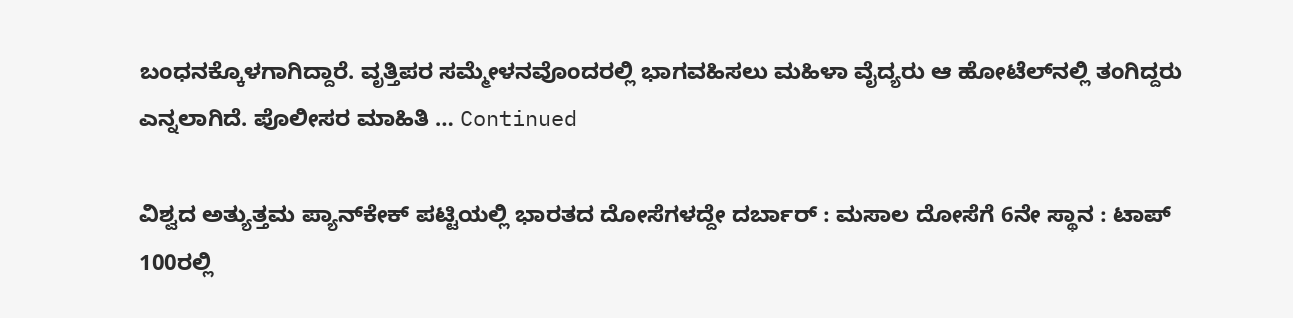ಬಂಧನಕ್ಕೊಳಗಾಗಿದ್ದಾರೆ. ವೃತ್ತಿಪರ ಸಮ್ಮೇಳನವೊಂದರಲ್ಲಿ ಭಾಗವಹಿಸಲು ಮಹಿಳಾ ವೈದ್ಯರು ಆ ಹೋಟೆಲ್‌ನಲ್ಲಿ ತಂಗಿದ್ದರು ಎನ್ನಲಾಗಿದೆ. ಪೊಲೀಸರ ಮಾಹಿತಿ … Continued

ವಿಶ್ವದ ಅತ್ಯುತ್ತಮ ಪ್ಯಾನ್‌ಕೇಕ್ ಪಟ್ಟಿಯಲ್ಲಿ ಭಾರತದ ದೋಸೆಗಳದ್ದೇ ದರ್ಬಾರ್ : ಮಸಾಲ ದೋಸೆಗೆ 6ನೇ ಸ್ಥಾನ : ಟಾಪ್ 100ರಲ್ಲಿ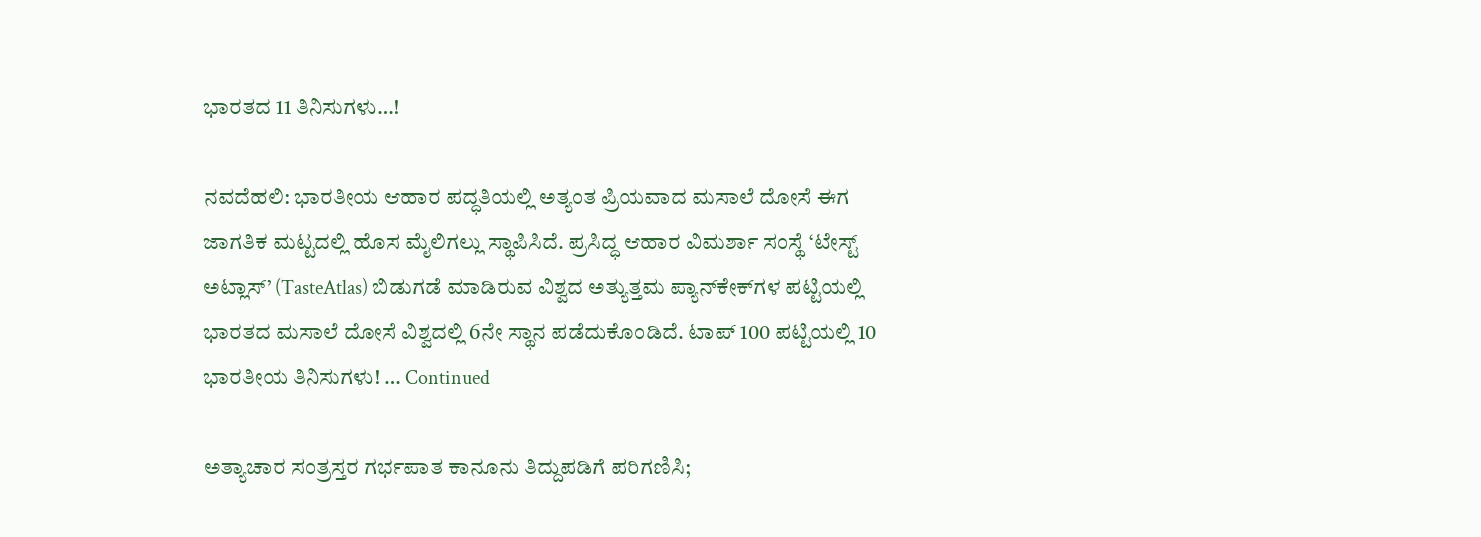ಭಾರತದ 11 ತಿನಿಸುಗಳು…!

ನವದೆಹಲಿ: ಭಾರತೀಯ ಆಹಾರ ಪದ್ಧತಿಯಲ್ಲಿ ಅತ್ಯಂತ ಪ್ರಿಯವಾದ ಮಸಾಲೆ ದೋಸೆ ಈಗ ಜಾಗತಿಕ ಮಟ್ಟದಲ್ಲಿ ಹೊಸ ಮೈಲಿಗಲ್ಲು ಸ್ಥಾಪಿಸಿದೆ. ಪ್ರಸಿದ್ಧ ಆಹಾರ ವಿಮರ್ಶಾ ಸಂಸ್ಥೆ ‘ಟೇಸ್ಟ್ ಅಟ್ಲಾಸ್’ (TasteAtlas) ಬಿಡುಗಡೆ ಮಾಡಿರುವ ವಿಶ್ವದ ಅತ್ಯುತ್ತಮ ಪ್ಯಾನ್‌ಕೇಕ್‌ಗಳ ಪಟ್ಟಿಯಲ್ಲಿ ಭಾರತದ ಮಸಾಲೆ ದೋಸೆ ವಿಶ್ವದಲ್ಲಿ 6ನೇ ಸ್ಥಾನ ಪಡೆದುಕೊಂಡಿದೆ. ಟಾಪ್ 100 ಪಟ್ಟಿಯಲ್ಲಿ 10 ಭಾರತೀಯ ತಿನಿಸುಗಳು! … Continued

ಅತ್ಯಾಚಾರ ಸಂತ್ರಸ್ತರ ಗರ್ಭಪಾತ ಕಾನೂನು ತಿದ್ದುಪಡಿಗೆ ಪರಿಗಣಿಸಿ;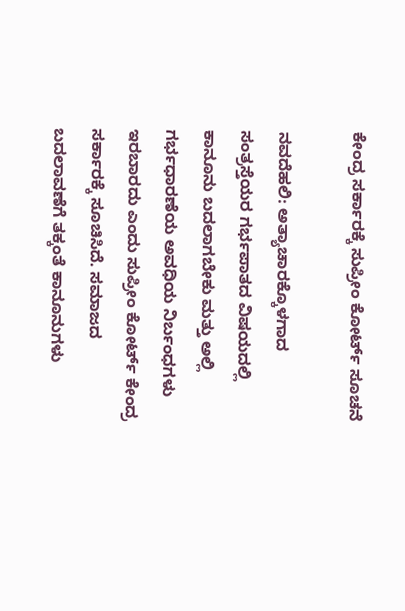ಕೇಂದ್ರ ಸರ್ಕಾರಕ್ಕೆ ಸುಪ್ರೀಂ ಕೋರ್ಟ್ ಸೂಚನೆ

ನವದೆಹಲಿ: ಅತ್ಯಾಚಾರಕ್ಕೊಳಗಾದ ಸಂತ್ರಸ್ತೆಯರ ಗರ್ಭಪಾತದ ವಿಷಯದಲ್ಲಿ ಕಾನೂನು ಬದಲಾಗಬೇಕು ಮತ್ತು ಅಲ್ಲಿ ಗರ್ಭಧಾರಣೆಯ ಅವಧಿಯ ನಿರ್ಬಂಧಗಳು ಇರಬಾರದು ಎಂದು ಸುಪ್ರೀಂ ಕೋರ್ಟ್ ಕೇಂದ್ರ ಸರ್ಕಾರಕ್ಕೆ ಸೂಚಿಸಿದೆ. ಸಮಾಜದ ಬದಲಾವಣೆಗೆ ತಕ್ಕಂತೆ ಕಾನೂನುಗಳು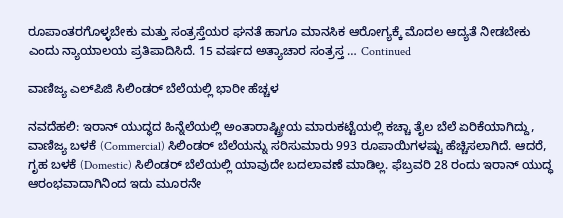ರೂಪಾಂತರಗೊಳ್ಳಬೇಕು ಮತ್ತು ಸಂತ್ರಸ್ತೆಯರ ಘನತೆ ಹಾಗೂ ಮಾನಸಿಕ ಆರೋಗ್ಯಕ್ಕೆ ಮೊದಲ ಆದ್ಯತೆ ನೀಡಬೇಕು ಎಂದು ನ್ಯಾಯಾಲಯ ಪ್ರತಿಪಾದಿಸಿದೆ. 15 ವರ್ಷದ ಅತ್ಯಾಚಾರ ಸಂತ್ರಸ್ತ … Continued

ವಾಣಿಜ್ಯ ಎಲ್‌ಪಿಜಿ ಸಿಲಿಂಡರ್‌ ಬೆಲೆಯಲ್ಲಿ ಭಾರೀ ಹೆಚ್ಚಳ

ನವದೆಹಲಿ: ಇರಾನ್ ಯುದ್ಧದ ಹಿನ್ನೆಲೆಯಲ್ಲಿ ಅಂತಾರಾಷ್ಟ್ರೀಯ ಮಾರುಕಟ್ಟೆಯಲ್ಲಿ ಕಚ್ಚಾ ತೈಲ ಬೆಲೆ ಏರಿಕೆಯಾಗಿದ್ದು, ವಾಣಿಜ್ಯ ಬಳಕೆ (Commercial) ಸಿಲಿಂಡರ್ ಬೆಲೆಯನ್ನು ಸರಿಸುಮಾರು 993 ರೂಪಾಯಿಗಳಷ್ಟು ಹೆಚ್ಚಿಸಲಾಗಿದೆ. ಆದರೆ, ಗೃಹ ಬಳಕೆ (Domestic) ಸಿಲಿಂಡರ್ ಬೆಲೆಯಲ್ಲಿ ಯಾವುದೇ ಬದಲಾವಣೆ ಮಾಡಿಲ್ಲ. ಫೆಬ್ರವರಿ 28 ರಂದು ಇರಾನ್ ಯುದ್ಧ ಆರಂಭವಾದಾಗಿನಿಂದ ಇದು ಮೂರನೇ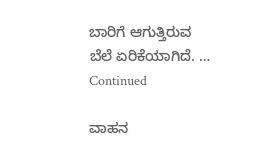ಬಾರಿಗೆ ಆಗುತ್ತಿರುವ ಬೆಲೆ ಏರಿಕೆಯಾಗಿದೆ. … Continued

ವಾಹನ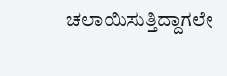ಚಲಾಯಿಸುತ್ತಿದ್ದಾಗಲೇ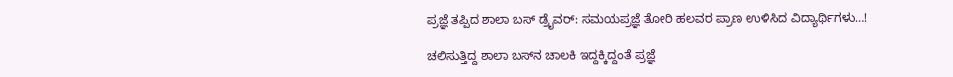ಪ್ರಜ್ಞೆ ತಪ್ಪಿದ ಶಾಲಾ ಬಸ್‌ ಡ್ರೈವರ್‌: ಸಮಯಪ್ರಜ್ಞೆ ತೋರಿ ಹಲವರ ಪ್ರಾಣ ಉಳಿಸಿದ ವಿದ್ಯಾರ್ಥಿಗಳು…!

ಚಲಿಸುತ್ತಿದ್ದ ಶಾಲಾ ಬಸ್‌ನ ಚಾಲಕಿ ಇದ್ದಕ್ಕಿದ್ದಂತೆ ಪ್ರಜ್ಞೆ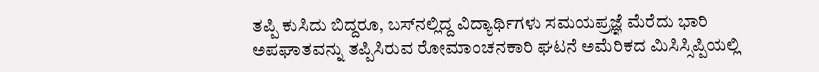ತಪ್ಪಿ ಕುಸಿದು ಬಿದ್ದರೂ, ಬಸ್‌ನಲ್ಲಿದ್ದ ವಿದ್ಯಾರ್ಥಿಗಳು ಸಮಯಪ್ರಜ್ಞೆ ಮೆರೆದು ಭಾರಿ ಅಪಘಾತವನ್ನು ತಪ್ಪಿಸಿರುವ ರೋಮಾಂಚನಕಾರಿ ಘಟನೆ ಅಮೆರಿಕದ ಮಿಸಿಸ್ಸಿಪ್ಪಿಯಲ್ಲಿ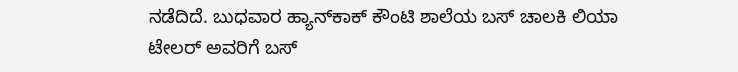ನಡೆದಿದೆ. ಬುಧವಾರ ಹ್ಯಾನ್‌ಕಾಕ್ ಕೌಂಟಿ ಶಾಲೆಯ ಬಸ್ ಚಾಲಕಿ ಲಿಯಾ ಟೇಲರ್ ಅವರಿಗೆ ಬಸ್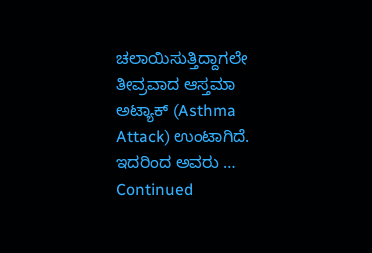ಚಲಾಯಿಸುತ್ತಿದ್ದಾಗಲೇ ತೀವ್ರವಾದ ಆಸ್ತಮಾ ಅಟ್ಯಾಕ್ (Asthma Attack) ಉಂಟಾಗಿದೆ. ಇದರಿಂದ ಅವರು … Continued